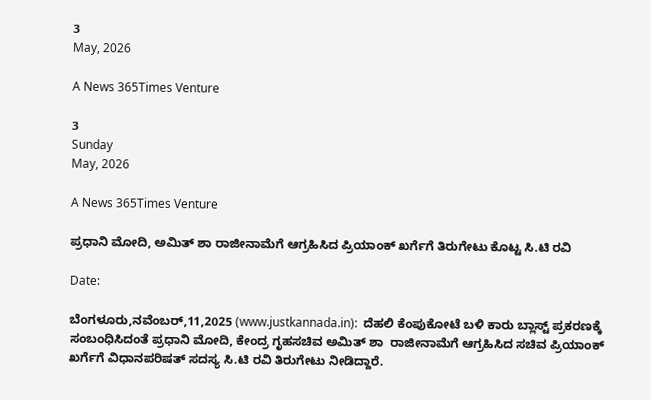3
May, 2026

A News 365Times Venture

3
Sunday
May, 2026

A News 365Times Venture

ಪ್ರಧಾನಿ ಮೋದಿ, ಅಮಿತ್ ಶಾ ರಾಜೀನಾಮೆಗೆ ಆಗ್ರಹಿಸಿದ ಪ್ರಿಯಾಂಕ್ ಖರ್ಗೆಗೆ ತಿರುಗೇಟು ಕೊಟ್ಟ ಸಿ.ಟಿ ರವಿ

Date:

ಬೆಂಗಳೂರು,ನವೆಂಬರ್,11,2025 (www.justkannada.in):  ದೆಹಲಿ ಕೆಂಪುಕೋಟೆ ಬಳಿ ಕಾರು ಬ್ಲಾಸ್ಟ್ ಪ್ರಕರಣಕ್ಕೆ ಸಂಬಂಧಿಸಿದಂತೆ ಪ್ರಧಾನಿ ಮೋದಿ, ಕೇಂದ್ರ ಗೃಹಸಚಿವ ಅಮಿತ್ ಶಾ  ರಾಜೀನಾಮೆಗೆ ಆಗ್ರಹಿಸಿದ ಸಚಿವ ಪ್ರಿಯಾಂಕ್ ಖರ್ಗೆಗೆ ವಿಧಾನಪರಿಷತ್ ಸದಸ್ಯ ಸಿ.ಟಿ ರವಿ ತಿರುಗೇಟು ನೀಡಿದ್ದಾರೆ.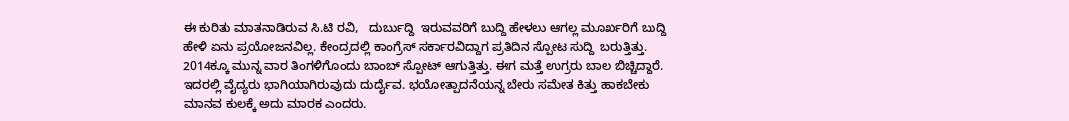ಈ ಕುರಿತು ಮಾತನಾಡಿರುವ ಸಿ.ಟಿ ರವಿ,   ದುರ್ಬುದ್ದಿ  ಇರುವವರಿಗೆ ಬುದ್ದಿ ಹೇಳಲು ಆಗಲ್ಲ ಮೂರ್ಖರಿಗೆ ಬುದ್ದಿ ಹೇಳಿ ಏನು ಪ್ರಯೋಜನವಿಲ್ಲ. ಕೇಂದ್ರದಲ್ಲಿ ಕಾಂಗ್ರೆಸ್ ಸರ್ಕಾರವಿದ್ದಾಗ ಪ್ರತಿದಿನ ಸ್ಪೋಟ ಸುದ್ದಿ  ಬರುತ್ತಿತ್ತು. 2014ಕ್ಕೂ ಮುನ್ನ ವಾರ ತಿಂಗಳಿಗೊಂದು ಬಾಂಬ್ ಸ್ಪೋಟ್ ಆಗುತ್ತಿತ್ತು. ಈಗ ಮತ್ತೆ ಉಗ್ರರು ಬಾಲ ಬಿಚ್ಚಿದ್ದಾರೆ. ಇದರಲ್ಲಿ ವೈದ್ಯರು ಭಾಗಿಯಾಗಿರುವುದು ದುರ್ದೈವ. ಭಯೋತ್ಪಾದನೆಯನ್ನ ಬೇರು ಸಮೇತ ಕಿತ್ತು ಹಾಕಬೇಕು ಮಾನವ ಕುಲಕ್ಕೆ ಅದು ಮಾರಕ ಎಂದರು.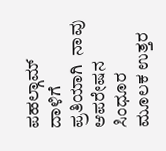ಪಹಲ್ಗಾಮ್ ದಾಳಿಗೆ ಪ್ರತಿಯಾಗಿ  ನಾವು ಆಪರೇಷನ ಸಿಂಧೂರ ಮೂಲಕ ಉತ್ತರ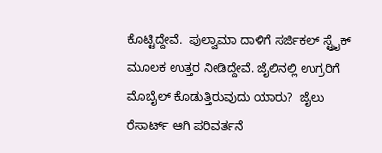ಕೊಟ್ಟಿದ್ದೇವೆ.  ಪುಲ್ವಾಮಾ ದಾಳಿಗೆ ಸರ್ಜಿಕಲ್ ಸ್ಟ್ರೈಕ್ ಮೂಲಕ ಉತ್ತರ ನೀಡಿದ್ದೇವೆ. ಜೈಲಿನಲ್ಲಿ ಉಗ್ರರಿಗೆ ಮೊಬೈಲ್ ಕೊಡುತ್ತಿರುವುದು ಯಾರು?  ಜೈಲು ರೆಸಾರ್ಟ್ ಆಗಿ ಪರಿವರ್ತನೆ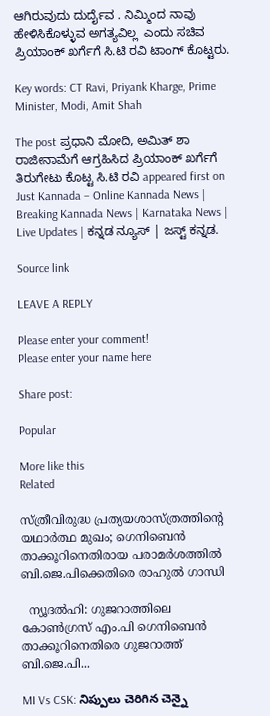ಆಗಿರುವುದು ದುರ್ದೈವ . ನಿಮ್ಮಿಂದ ನಾವು ಹೇಳಿಸಿಕೊಳ್ಳುವ ಅಗತ್ಯವಿಲ್ಲ  ಎಂದು ಸಚಿವ ಪ್ರಿಯಾಂಕ್ ಖರ್ಗೆಗೆ ಸಿ.ಟಿ ರವಿ ಟಾಂಗ್ ಕೊಟ್ಟರು.

Key words: CT Ravi, Priyank Kharge, Prime Minister, Modi, Amit Shah

The post ಪ್ರಧಾನಿ ಮೋದಿ, ಅಮಿತ್ ಶಾ ರಾಜೀನಾಮೆಗೆ ಆಗ್ರಹಿಸಿದ ಪ್ರಿಯಾಂಕ್ ಖರ್ಗೆಗೆ ತಿರುಗೇಟು ಕೊಟ್ಟ ಸಿ.ಟಿ ರವಿ appeared first on Just Kannada – Online Kannada News | Breaking Kannada News | Karnataka News | Live Updates | ಕನ್ನಡ ನ್ಯೂಸ್ | ಜಸ್ಟ್ ಕನ್ನಡ.

Source link

LEAVE A REPLY

Please enter your comment!
Please enter your name here

Share post:

Popular

More like this
Related

സ്ത്രീവിരുദ്ധ പ്രത്യയശാസ്ത്രത്തിന്റെ യഥാര്‍ത്ഥ മുഖം; ഗെനിബെന്‍ താക്കൂറിനെതിരായ പരാമര്‍ശത്തില്‍ ബി.ജെ.പിക്കെതിരെ രാഹുല്‍ ഗാന്ധി

  ന്യൂദല്‍ഹി: ഗുജറാത്തിലെ കോണ്‍ഗ്രസ് എം.പി ഗെനിബെന്‍ താക്കൂറിനെതിരെ ഗുജറാത്ത് ബി.ജെ.പി...

MI Vs CSK: నిప్పులు చెరిగిన చెన్నై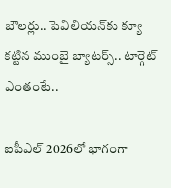బౌలర్లు.. పెవిలియన్‌కు క్యూ కట్టిన ముంబై బ్యాటర్స్.. టార్గెట్ ఎంతంటే..

ఐపీఎల్ 2026లో భాగంగా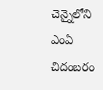చెన్నైలోని ఎంఏ చిదంబరం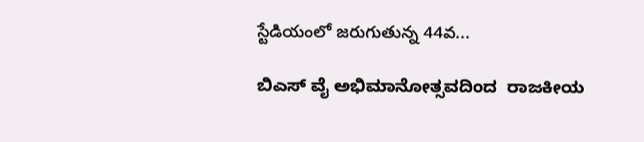స్టేడియంలో జరుగుతున్న 44వ...

ಬಿಎಸ್ ವೈ ಅಭಿಮಾನೋತ್ಸವದಿಂದ  ರಾಜಕೀಯ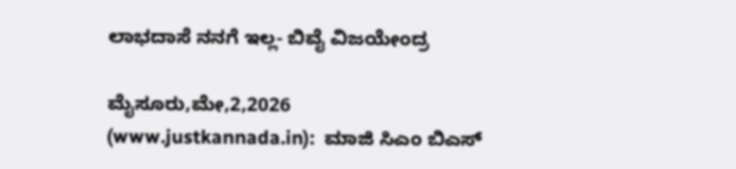ಲಾಭದಾಸೆ ನನಗೆ ಇಲ್ಲ- ಬಿವೈ ವಿಜಯೇಂದ್ರ

ಮೈಸೂರು,ಮೇ,2,2026 (www.justkannada.in):  ಮಾಜಿ ಸಿಎಂ ಬಿಎಸ್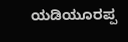ಯಡಿಯೂರಪ್ಪ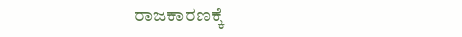ರಾಜಕಾರಣಕ್ಕೆ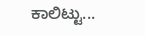ಕಾಲಿಟ್ಟು...